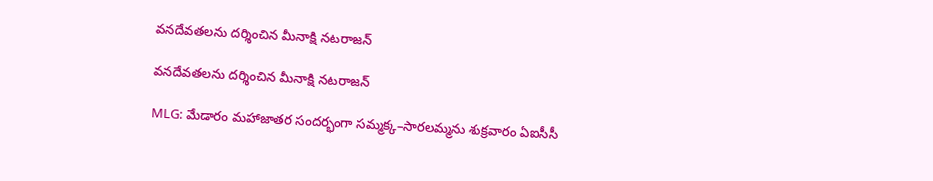వనదేవతలను దర్శించిన మీనాక్షి నటరాజన్

వనదేవతలను దర్శించిన మీనాక్షి నటరాజన్

MLG: మేడారం మహాజాతర సందర్భంగా సమ్మక్క–సారలమ్మను శుక్రవారం ఏఐసీసీ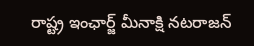రాష్ట్ర ఇంఛార్జ్ మీనాక్షి నటరాజన్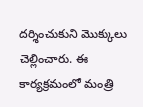దర్శించుకుని మొక్కులు చెల్లించారు. ఈ కార్యక్రమంలో మంత్రి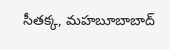సీతక్క, మహబూబాబాద్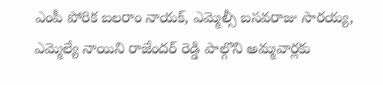ఎంపీ పోరిక బలరాం నాయక్, ఎమ్మెల్సీ బసవరాజు సారయ్య, ఎమ్మెల్యే నాయిని రాజేందర్ రెడ్డి పాల్గొని అమ్మవార్లకు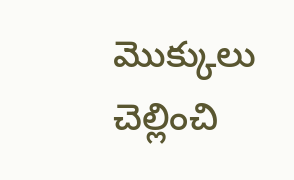మొక్కులు చెల్లించి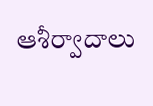ఆశీర్వాదాలు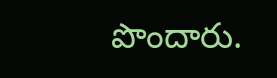పొందారు.